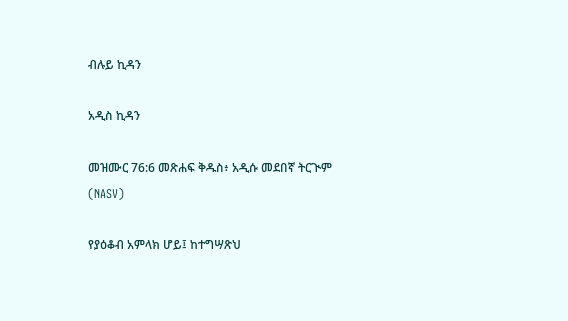ብሉይ ኪዳን

አዲስ ኪዳን

መዝሙር 76:6 መጽሐፍ ቅዱስ፥ አዲሱ መደበኛ ትርጒም (NASV)

የያዕቆብ አምላክ ሆይ፤ ከተግሣጽህ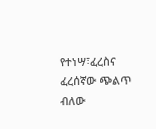የተነሣ፣ፈረስና ፈረሰኛው ጭልጥ ብለው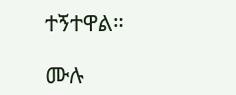ተኝተዋል።

ሙሉ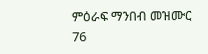ምዕራፍ ማንበብ መዝሙር 76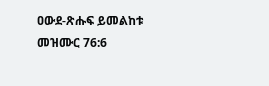ዐውደ-ጽሑፍ ይመልከቱ መዝሙር 76:6